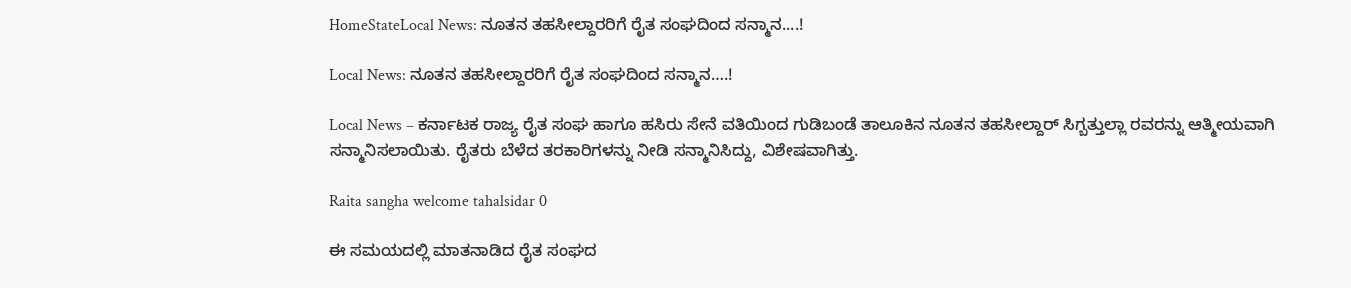HomeStateLocal News: ನೂತನ ತಹಸೀಲ್ದಾರರಿಗೆ ರೈತ ಸಂಘದಿಂದ ಸನ್ಮಾನ....!

Local News: ನೂತನ ತಹಸೀಲ್ದಾರರಿಗೆ ರೈತ ಸಂಘದಿಂದ ಸನ್ಮಾನ….!

Local News – ಕರ್ನಾಟಕ ರಾಜ್ಯ ರೈತ ಸಂಘ ಹಾಗೂ ಹಸಿರು ಸೇನೆ ವತಿಯಿಂದ ಗುಡಿಬಂಡೆ ತಾಲೂಕಿನ ನೂತನ ತಹಸೀಲ್ದಾರ್‍ ಸಿಗ್ಬತ್ತುಲ್ಲಾ ರವರನ್ನು ಆತ್ಮೀಯವಾಗಿ ಸನ್ಮಾನಿಸಲಾಯಿತು. ರೈತರು ಬೆಳೆದ ತರಕಾರಿಗಳನ್ನು ನೀಡಿ ಸನ್ಮಾನಿಸಿದ್ದು, ವಿಶೇಷವಾಗಿತ್ತು.

Raita sangha welcome tahalsidar 0

ಈ ಸಮಯದಲ್ಲಿ ಮಾತನಾಡಿದ ರೈತ ಸಂಘದ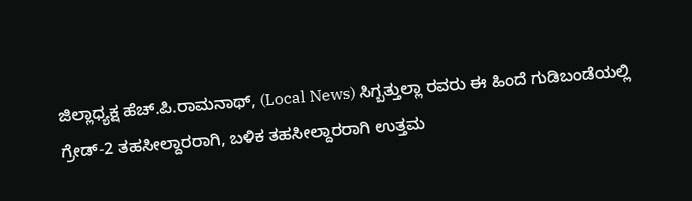ಜಿಲ್ಲಾಧ್ಯಕ್ಷ ಹೆಚ್.ಪಿ.ರಾಮನಾಥ್, (Local News) ಸಿಗ್ಬತ್ತುಲ್ಲಾ ರವರು ಈ ಹಿಂದೆ ಗುಡಿಬಂಡೆಯಲ್ಲಿ ಗ್ರೇಡ್-2 ತಹಸೀಲ್ದಾರರಾಗಿ, ಬಳಿಕ ತಹಸೀಲ್ದಾರರಾಗಿ ಉತ್ತಮ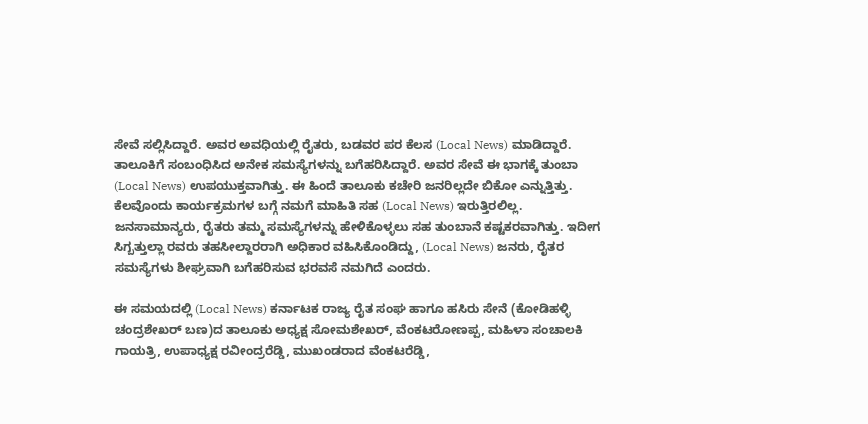ಸೇವೆ ಸಲ್ಲಿಸಿದ್ದಾರೆ. ಅವರ ಅವಧಿಯಲ್ಲಿ ರೈತರು, ಬಡವರ ಪರ ಕೆಲಸ (Local News) ಮಾಡಿದ್ದಾರೆ.  ತಾಲೂಕಿಗೆ ಸಂಬಂಧಿಸಿದ ಅನೇಕ ಸಮಸ್ಯೆಗಳನ್ನು ಬಗೆಹರಿಸಿದ್ದಾರೆ. ಅವರ ಸೇವೆ ಈ ಭಾಗಕ್ಕೆ ತುಂಬಾ (Local News) ಉಪಯುಕ್ತವಾಗಿತ್ತು. ಈ ಹಿಂದೆ ತಾಲೂಕು ಕಚೇರಿ ಜನರಿಲ್ಲದೇ ಬಿಕೋ ಎನ್ನುತ್ತಿತ್ತು. ಕೆಲವೊಂದು ಕಾರ್ಯಕ್ರಮಗಳ ಬಗ್ಗೆ ನಮಗೆ ಮಾಹಿತಿ ಸಹ (Local News) ಇರುತ್ತಿರಲಿಲ್ಲ. ಜನಸಾಮಾನ್ಯರು, ರೈತರು ತಮ್ಮ ಸಮಸ್ಯೆಗಳನ್ನು ಹೇಳಿಕೊಳ್ಳಲು ಸಹ ತುಂಬಾನೆ ಕಷ್ಟಕರವಾಗಿತ್ತು. ಇದೀಗ ಸಿಗ್ಬತ್ತುಲ್ಲಾ ರವರು ತಹಸೀಲ್ದಾರರಾಗಿ ಅಧಿಕಾರ ವಹಿಸಿಕೊಂಡಿದ್ದು, (Local News) ಜನರು, ರೈತರ ಸಮಸ್ಯೆಗಳು ಶೀಘ್ರವಾಗಿ ಬಗೆಹರಿಸುವ ಭರವಸೆ ನಮಗಿದೆ ಎಂದರು.

ಈ ಸಮಯದಲ್ಲಿ (Local News) ಕರ್ನಾಟಕ ರಾಜ್ಯ ರೈತ ಸಂಘ ಹಾಗೂ ಹಸಿರು ಸೇನೆ (ಕೋಡಿಹಳ್ಳಿ ಚಂದ್ರಶೇಖರ್‍ ಬಣ)ದ ತಾಲೂಕು ಅಧ್ಯಕ್ಷ ಸೋಮಶೇಖರ್‍, ವೆಂಕಟರೋಣಪ್ಪ, ಮಹಿಳಾ ಸಂಚಾಲಕಿ ಗಾಯತ್ರಿ, ಉಪಾಧ್ಯಕ್ಷ ರವೀಂದ್ರರೆಡ್ಡಿ, ಮುಖಂಡರಾದ ವೆಂಕಟರೆಡ್ಡಿ,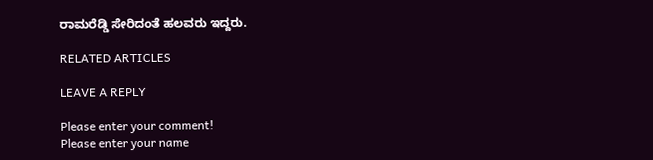ರಾಮರೆಡ್ಡಿ ಸೇರಿದಂತೆ ಹಲವರು ಇದ್ದರು.

RELATED ARTICLES

LEAVE A REPLY

Please enter your comment!
Please enter your name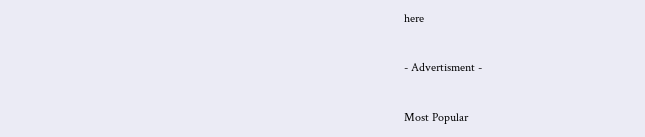here

- Advertisment -

Most Popular